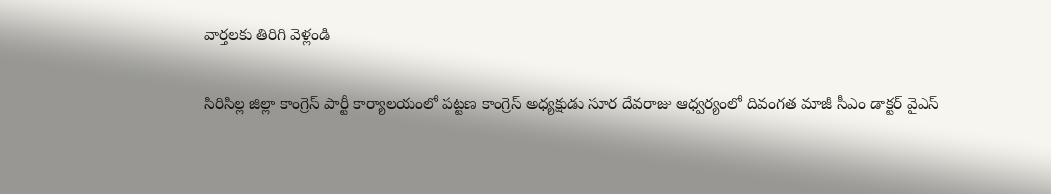వార్తలకు తిరిగి వెళ్లండి

సిరిసిల్ల జిల్లా కాంగ్రెస్ పార్టీ కార్యాలయంలో పట్టణ కాంగ్రెస్ అధ్యక్షుడు సూర దేవరాజు ఆధ్వర్యంలో దివంగత మాజీ సీఎం డాక్టర్ వైఎస్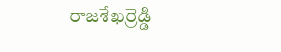రాజశేఖర్రెడ్డి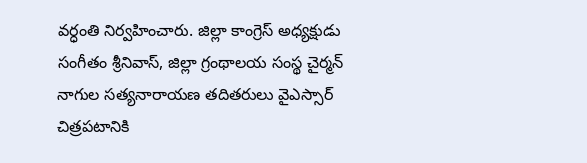వర్ధంతి నిర్వహించారు. జిల్లా కాంగ్రెస్ అధ్యక్షుడు సంగీతం శ్రీనివాస్, జిల్లా గ్రంథాలయ సంస్థ చైర్మన్ నాగుల సత్యనారాయణ తదితరులు వైఎస్సార్ చిత్రపటానికి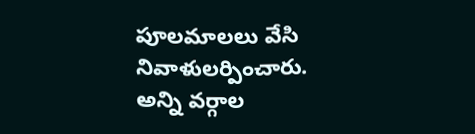పూలమాలలు వేసి నివాళులర్పించారు.
అన్ని వర్గాల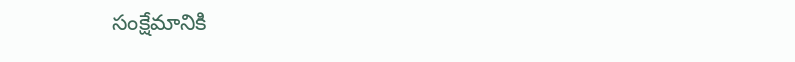సంక్షేమానికి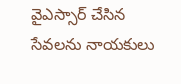వైఎస్సార్ చేసిన సేవలను నాయకులు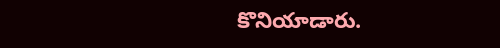కొనియాడారు.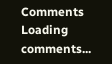Comments
Loading comments...